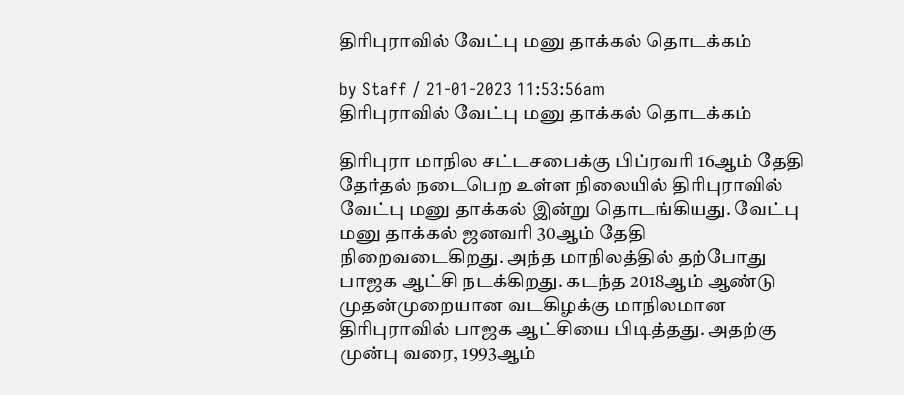திரிபுராவில் வேட்பு மனு தாக்கல் தொடக்கம்

by Staff / 21-01-2023 11:53:56am
திரிபுராவில் வேட்பு மனு தாக்கல் தொடக்கம்

திரிபுரா மாநில சட்டசபைக்கு பிப்ரவரி 16ஆம் தேதி தேர்தல் நடைபெற உள்ள நிலையில் திரிபுராவில் வேட்பு மனு தாக்கல் இன்று தொடங்கியது. வேட்பு மனு தாக்கல் ஜனவரி 30ஆம் தேதி நிறைவடைகிறது. அந்த மாநிலத்தில் தற்போது பாஜக ஆட்சி நடக்கிறது. கடந்த 2018ஆம் ஆண்டு முதன்முறையான வடகிழக்கு மாநிலமான திரிபுராவில் பாஜக ஆட்சியை பிடித்தது. அதற்கு முன்பு வரை, 1993ஆம்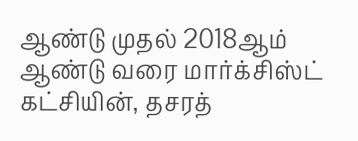ஆண்டு முதல் 2018ஆம் ஆண்டு வரை மார்க்சிஸ்ட் கட்சியின், தசரத்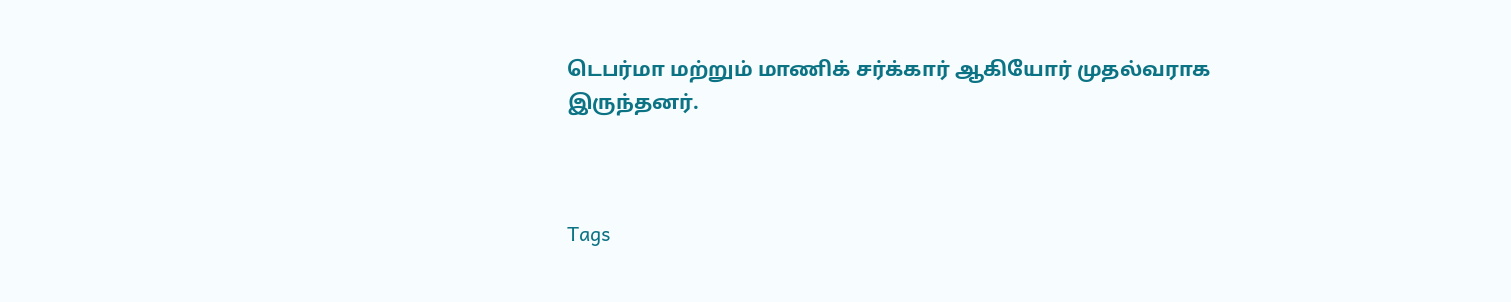டெபர்மா மற்றும் மாணிக் சர்க்கார் ஆகியோர் முதல்வராக இருந்தனர்.



Tags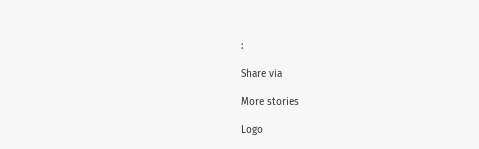:

Share via

More stories

Logo